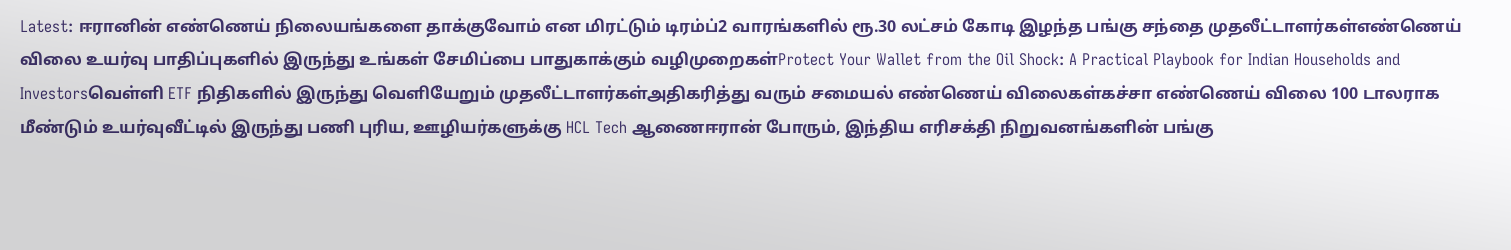Latest: ஈரானின் எண்ணெய் நிலையங்களை தாக்குவோம் என மிரட்டும் டிரம்ப்2 வாரங்களில் ரூ.30 லட்சம் கோடி இழந்த பங்கு சந்தை முதலீட்டாளர்கள்எண்ணெய் விலை உயர்வு பாதிப்புகளில் இருந்து உங்கள் சேமிப்பை பாதுகாக்கும் வழிமுறைகள்Protect Your Wallet from the Oil Shock: A Practical Playbook for Indian Households and Investorsவெள்ளி ETF நிதிகளில் இருந்து வெளியேறும் முதலீட்டாளர்கள்அதிகரித்து வரும் சமையல் எண்ணெய் விலைகள்கச்சா எண்ணெய் விலை 100 டாலராக மீண்டும் உயர்வுவீட்டில் இருந்து பணி புரிய, ஊழியர்களுக்கு HCL Tech ஆணைஈரான் போரும், இந்திய எரிசக்தி நிறுவனங்களின் பங்கு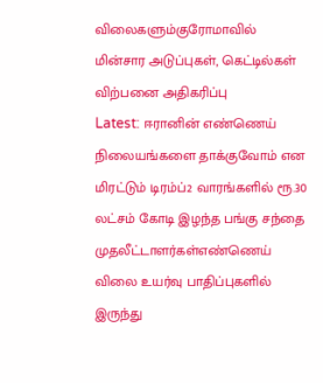விலைகளும்குரோமாவில் மின்சார அடுப்புகள், கெட்டில்கள் விற்பனை அதிகரிப்பு
Latest: ஈரானின் எண்ணெய் நிலையங்களை தாக்குவோம் என மிரட்டும் டிரம்ப்2 வாரங்களில் ரூ.30 லட்சம் கோடி இழந்த பங்கு சந்தை முதலீட்டாளர்கள்எண்ணெய் விலை உயர்வு பாதிப்புகளில் இருந்து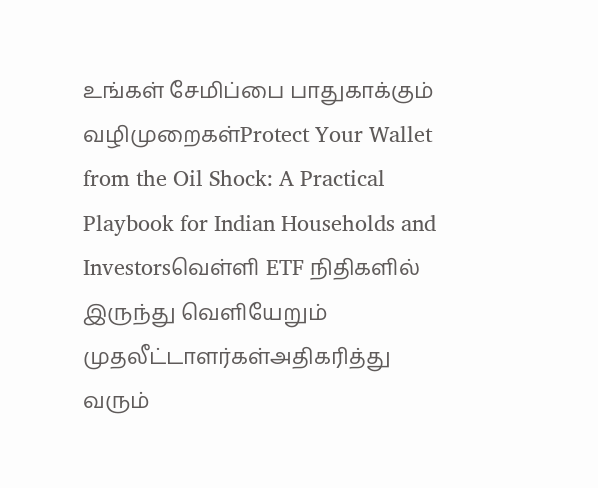உங்கள் சேமிப்பை பாதுகாக்கும் வழிமுறைகள்Protect Your Wallet from the Oil Shock: A Practical Playbook for Indian Households and Investorsவெள்ளி ETF நிதிகளில் இருந்து வெளியேறும் முதலீட்டாளர்கள்அதிகரித்து வரும்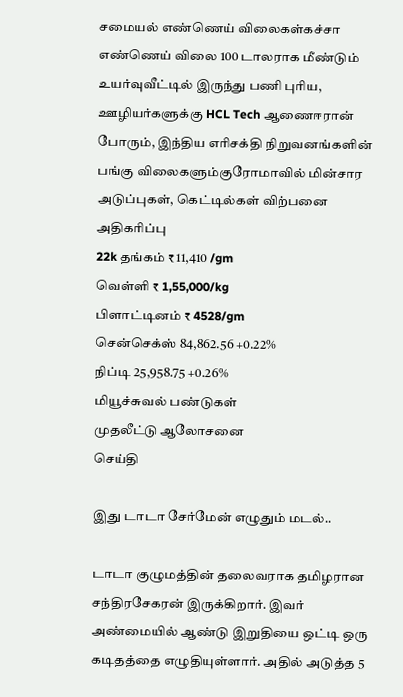சமையல் எண்ணெய் விலைகள்கச்சா எண்ணெய் விலை 100 டாலராக மீண்டும் உயர்வுவீட்டில் இருந்து பணி புரிய, ஊழியர்களுக்கு HCL Tech ஆணைஈரான் போரும், இந்திய எரிசக்தி நிறுவனங்களின் பங்கு விலைகளும்குரோமாவில் மின்சார அடுப்புகள், கெட்டில்கள் விற்பனை அதிகரிப்பு
22k தங்கம் ₹ 11,410 /gm
வெள்ளி ₹ 1,55,000/kg
பிளாட்டினம் ₹ 4528/gm
சென்செக்ஸ் 84,862.56 +0.22%
நிப்டி 25,958.75 +0.26%
மியூச்சுவல் பண்டுகள்
முதலீட்டு ஆலோசனை
செய்தி

இது டாடா சேர்மேன் எழுதும் மடல்..

டாடா குழுமத்தின் தலைவராக தமிழரான சந்திரசேகரன் இருக்கிறார். இவர் அண்மையில் ஆண்டு இறுதியை ஒட்டி ஒரு கடிதத்தை எழுதியுள்ளார். அதில் அடுத்த 5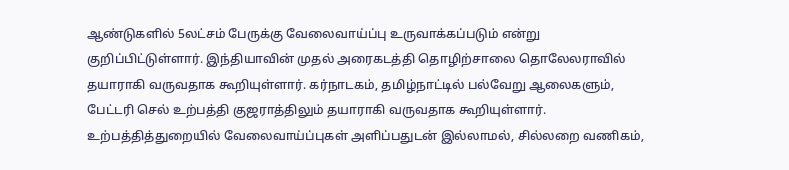ஆண்டுகளில் 5லட்சம் பேருக்கு வேலைவாய்ப்பு உருவாக்கப்படும் என்று குறிப்பிட்டுள்ளார். இந்தியாவின் முதல் அரைகடத்தி தொழிற்சாலை தொலேலராவில் தயாராகி வருவதாக கூறியுள்ளார். கர்நாடகம், தமிழ்நாட்டில் பல்வேறு ஆலைகளும், பேட்டரி செல் உற்பத்தி குஜராத்திலும் தயாராகி வருவதாக கூறியுள்ளார். உற்பத்தித்துறையில் வேலைவாய்ப்புகள் அளிப்பதுடன் இல்லாமல், சில்லறை வணிகம்,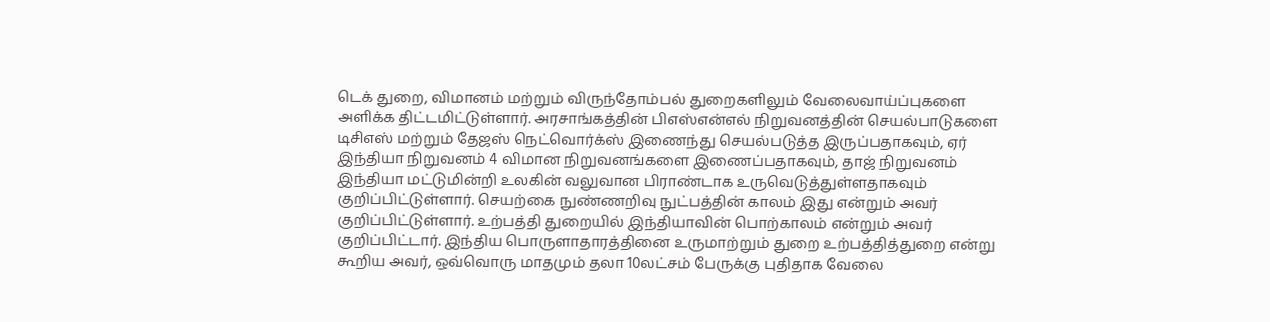டெக் துறை, விமானம் மற்றும் விருந்தோம்பல் துறைகளிலும் வேலைவாய்ப்புகளை அளிக்க திட்டமிட்டுள்ளார். அரசாங்கத்தின் பிஎஸ்என்எல் நிறுவனத்தின் செயல்பாடுகளை டிசிஎஸ் மற்றும் தேஜஸ் நெட்வொர்க்ஸ் இணைந்து செயல்படுத்த இருப்பதாகவும், ஏர் இந்தியா நிறுவனம் 4 விமான நிறுவனங்களை இணைப்பதாகவும், தாஜ் நிறுவனம் இந்தியா மட்டுமின்றி உலகின் வலுவான பிராண்டாக உருவெடுத்துள்ளதாகவும் குறிப்பிட்டுள்ளார். செயற்கை நுண்ணறிவு நுட்பத்தின் காலம் இது என்றும் அவர் குறிப்பிட்டுள்ளார். உற்பத்தி துறையில் இந்தியாவின் பொற்காலம் என்றும் அவர் குறிப்பிட்டார். இந்திய பொருளாதாரத்தினை உருமாற்றும் துறை உற்பத்தித்துறை என்று கூறிய அவர், ஒவ்வொரு மாதமும் தலா 10லட்சம் பேருக்கு புதிதாக வேலை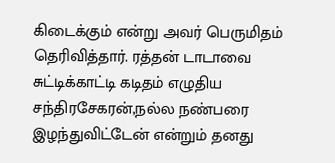கிடைக்கும் என்று அவர் பெருமிதம் தெரிவித்தார். ரத்தன் டாடாவை சுட்டிக்காட்டி கடிதம் எழுதிய சந்திரசேகரன்,நல்ல நண்பரை இழந்துவிட்டேன் என்றும் தனது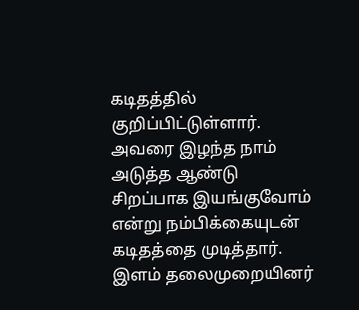கடிதத்தில் குறிப்பிட்டுள்ளார். அவரை இழந்த நாம் அடுத்த ஆண்டு சிறப்பாக இயங்குவோம் என்று நம்பிக்கையுடன் கடிதத்தை முடித்தார். இளம் தலைமுறையினர்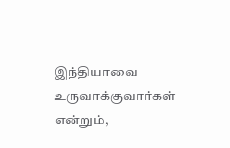இந்தியாவை உருவாக்குவார்கள் என்றும்,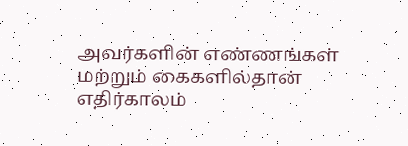அவர்களின் எண்ணங்கள் மற்றும் கைகளில்தான் எதிர்காலம்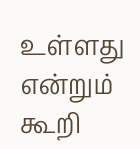உள்ளது என்றும் கூறி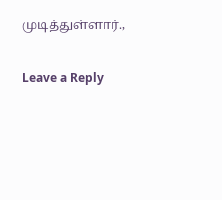முடித்துள்ளார்.,

Leave a Reply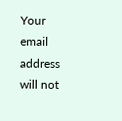Your email address will not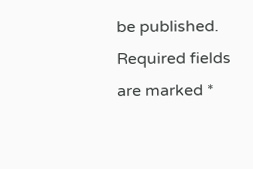be published. Required fields are marked *